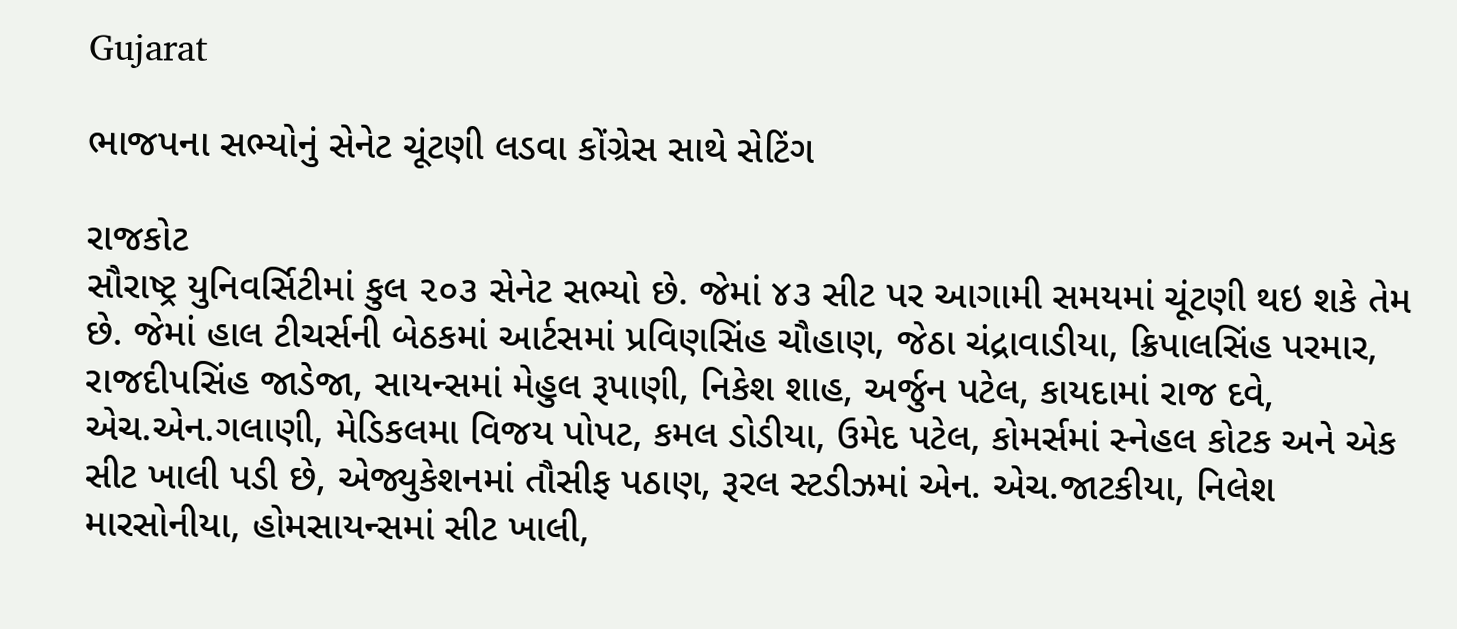Gujarat

ભાજપના સભ્યોનું સેનેટ ચૂંટણી લડવા કોંગ્રેસ સાથે સેટિંગ

રાજકોટ
સૌરાષ્ટ્ર યુનિવર્સિટીમાં કુલ ૨૦૩ સેનેટ સભ્યો છે. જેમાં ૪૩ સીટ પર આગામી સમયમાં ચૂંટણી થઇ શકે તેમ છે. જેમાં હાલ ટીચર્સની બેઠકમાં આર્ટસમાં પ્રવિણસિંહ ચૌહાણ, જેઠા ચંદ્રાવાડીયા, ક્રિપાલસિંહ પરમાર, રાજદીપસિંહ જાડેજા, સાયન્સમાં મેહુલ રૂપાણી, નિકેશ શાહ, અર્જુન પટેલ, કાયદામાં રાજ દવે, એચ.એન.ગલાણી, મેડિકલમા વિજય પોપટ, કમલ ડોડીયા, ઉમેદ પટેલ, કોમર્સમાં સ્નેહલ કોટક અને એક સીટ ખાલી પડી છે, એજ્યુકેશનમાં તૌસીફ પઠાણ, રૂરલ સ્ટડીઝમાં એન. એચ.જાટકીયા, નિલેશ મારસોનીયા, હોમસાયન્સમાં સીટ ખાલી,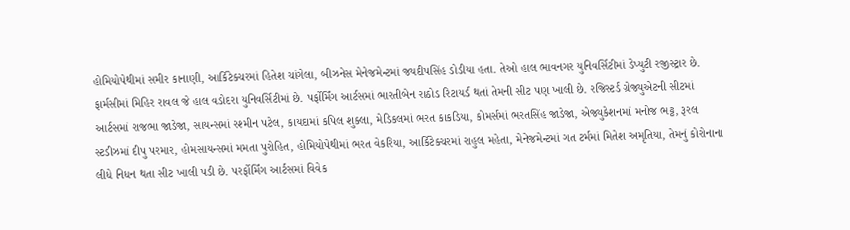હોમિયોપેથીમાં સમીર કાનાણી, આર્કિટેક્ચરમાં હિતેશ ચાંગેલા, બીઝનેસ મેનેજમેન્ટમાં જયદીપસિંહ ડોડીયા હતા. તેઓ હાલ ભાવનગર યુનિવર્સિટીમાં ડેપ્યુટી રજીસ્ટ્રાર છે. ફાર્મસીમાં મિહિર રાવલ જે હાલ વડોદરા યુનિવર્સિટીમાં છે. પર્ફોર્મિંગ આર્ટસમાં ભારતીબેન રાઠોડ રિટાયર્ડ થતાં તેમની સીટ પણ ખાલી છે. રજિસ્ટર્ડ ગ્રેજ્યુએટની સીટમાં આર્ટસમાં રાજભા જાડેજા, સાયન્સમાં રશ્મીન પટેલ, કાયદામાં કપિલ શુક્લા, મેડિકલમાં ભરત કાકડિયા, કોમર્સમાં ભરતસિંહ જાડેજા, એજ્યુકેશનમાં મનોજ ભટ્ટ, રૂરલ સ્ટડીઝમાં દીપુ પરમાર, હોમસાયન્સમાં મમતા પુરોહિત, હોમિયોપેથીમાં ભરત વેકરિયા, આર્કિટેક્ચરમાં રાહુલ મહેતા, મેનેજમેન્ટમાં ગત ટર્મમાં મિતેશ અમૃતિયા, તેમનું કોરોનાના લીધે નિધન થતા સીટ ખાલી પડી છે. પરર્ફોર્મિંગ આર્ટસમાં વિવેક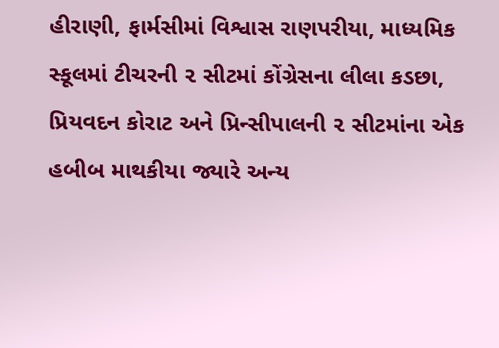હીરાણી, ફાર્મસીમાં વિશ્વાસ રાણપરીયા, માધ્યમિક સ્કૂલમાં ટીચરની ૨ સીટમાં કોંગ્રેસના લીલા કડછા, પ્રિયવદન કોરાટ અને પ્રિન્સીપાલની ૨ સીટમાંના એક હબીબ માથકીયા જ્યારે અન્ય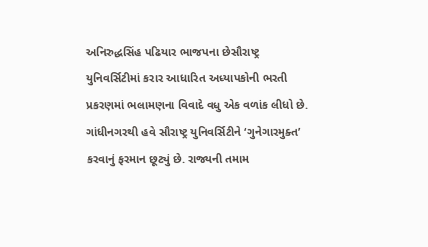અનિરુદ્ધસિંહ પઢિયાર ભાજપના છેસૌરાષ્ટ્ર યુનિવર્સિટીમાં કરાર આધારિત અધ્યાપકોની ભરતી પ્રકરણમાં ભલામણના વિવાદે વધુ એક વળાંક લીધો છે. ગાંધીનગરથી હવે સૌરાષ્ટ્ર યુનિવર્સિટીને ‘ગુનેગારમુક્ત’ કરવાનું ફરમાન છૂટ્યું છે. રાજ્યની તમામ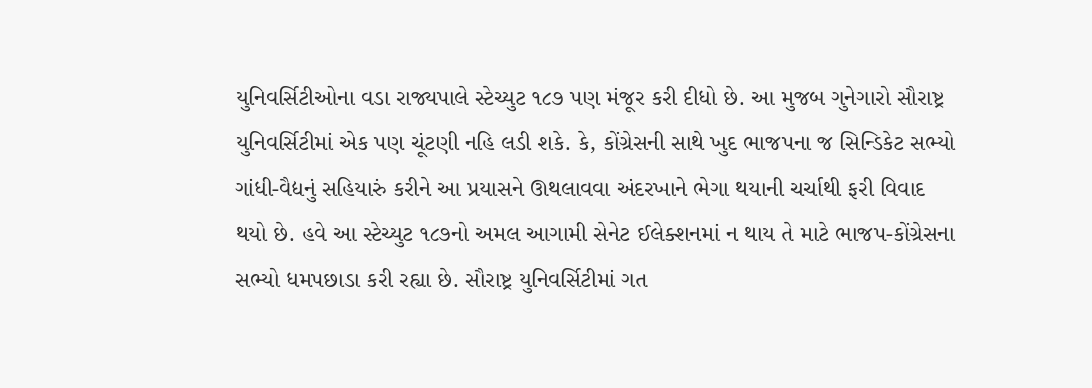યુનિવર્સિટીઓના વડા રાજ્યપાલે સ્ટેચ્યુટ ૧૮૭ પણ મંજૂર કરી દીધો છે. આ મુજબ ગુનેગારો સૌરાષ્ટ્ર યુનિવર્સિટીમાં એક પણ ચૂંટણી નહિ લડી શકે. કે, કોંગ્રેસની સાથે ખુદ ભાજપના જ સિન્ડિકેટ સભ્યો ગાંધી-વૈદ્યનું સહિયારું કરીને આ પ્રયાસને ઊથલાવવા અંદરખાને ભેગા થયાની ચર્ચાથી ફરી વિવાદ થયો છે. હવે આ સ્ટેચ્યુટ ૧૮૭નો અમલ આગામી સેનેટ ઈલેક્શનમાં ન થાય તે માટે ભાજપ-કોંગ્રેસના સભ્યો ધમપછાડા કરી રહ્યા છે. સૌરાષ્ટ્ર યુનિવર્સિટીમાં ગત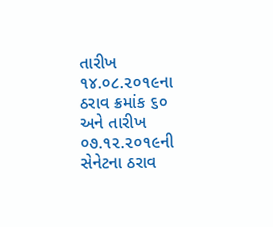તારીખ ૧૪.૦૮.૨૦૧૯ના ઠરાવ ક્રમાંક ૬૦ અને તારીખ ૦૭.૧૨.૨૦૧૯ની સેનેટના ઠરાવ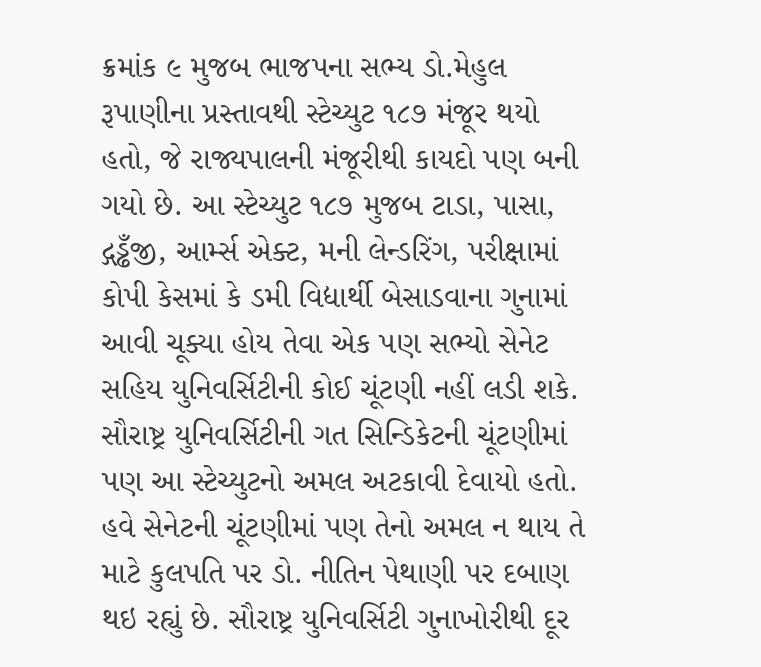ક્રમાંક ૯ મુજબ ભાજપના સભ્ય ડો.મેહુલ રૂપાણીના પ્રસ્તાવથી સ્ટેચ્યુટ ૧૮૭ મંજૂર થયો હતો, જે રાજ્યપાલની મંજૂરીથી કાયદો પણ બની ગયો છે. આ સ્ટેચ્યુટ ૧૮૭ મુજબ ટાડા, પાસા, દ્ગડ્ઢઁજી, આર્મ્સ એક્ટ, મની લેન્ડરિંગ, પરીક્ષામાં કોપી કેસમાં કે ડમી વિદ્યાર્થી બેસાડવાના ગુનામાં આવી ચૂક્યા હોય તેવા એક પણ સભ્યો સેનેટ સહિય યુનિવર્સિટીની કોઈ ચૂંટણી નહીં લડી શકે. સૌરાષ્ટ્ર યુનિવર્સિટીની ગત સિન્ડિકેટની ચૂંટણીમાં પણ આ સ્ટેચ્યુટનો અમલ અટકાવી દેવાયો હતો. હવે સેનેટની ચૂંટણીમાં પણ તેનો અમલ ન થાય તે માટે કુલપતિ પર ડો. નીતિન પેથાણી પર દબાણ થઇ રહ્યું છે. સૌરાષ્ટ્ર યુનિવર્સિટી ગુનાખોરીથી દૂર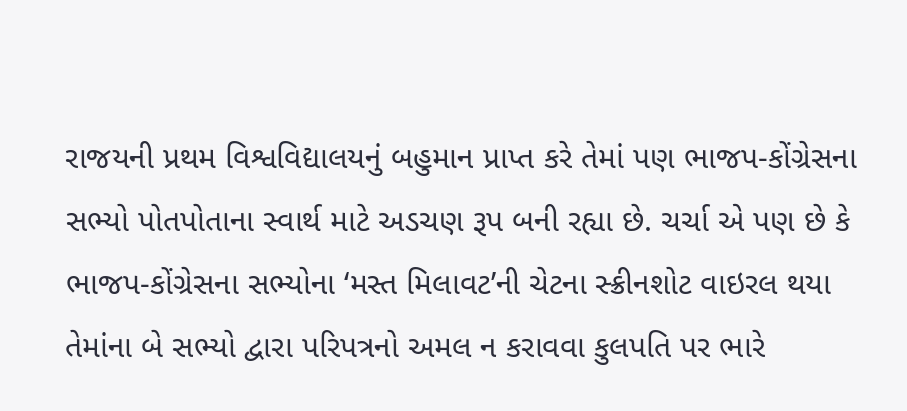રાજયની પ્રથમ વિશ્વવિદ્યાલયનું બહુમાન પ્રાપ્ત કરે તેમાં પણ ભાજપ-કોંગ્રેસના સભ્યો પોતપોતાના સ્વાર્થ માટે અડચણ રૂપ બની રહ્યા છે. ચર્ચા એ પણ છે કે ભાજપ-કોંગ્રેસના સભ્યોના ‘મસ્ત મિલાવટ’ની ચેટના સ્ક્રીનશોટ વાઇરલ થયા તેમાંના બે સભ્યો દ્વારા પરિપત્રનો અમલ ન કરાવવા કુલપતિ પર ભારે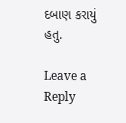દબાણ કરાયું હતુ.

Leave a Reply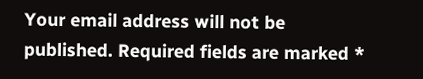Your email address will not be published. Required fields are marked *